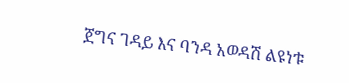ጀግና ገዳይ እና ባንዳ አወዳሽ ልዩነቱ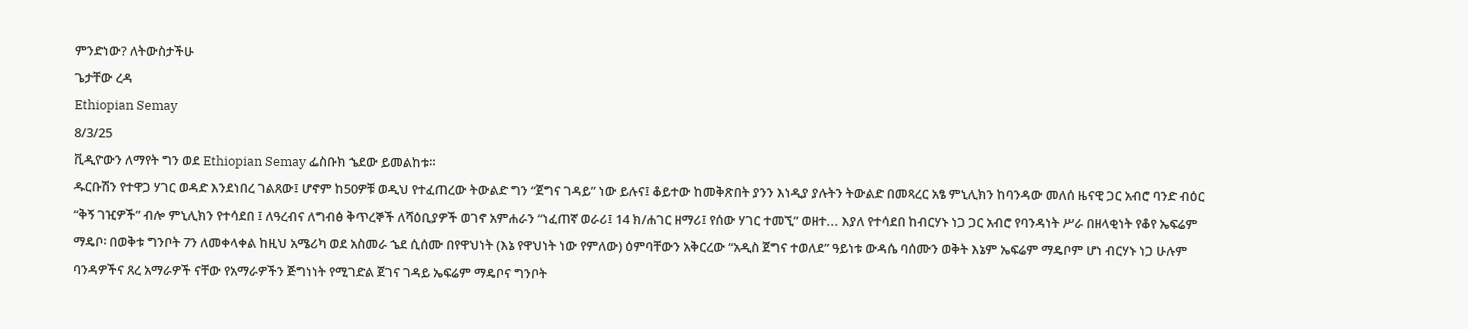ምንድነው? ለትውስታችሁ
ጌታቸው ረዳ
Ethiopian Semay
8/3/25
ቪዲዮውን ለማየት ግን ወደ Ethiopian Semay ፌስቡክ ኄደው ይመልከቱ።
ዱርቡሽን የተዋጋ ሃገር ወዳድ እንደነበረ ገልጸው፤ ሆኖም ከ50ዎቹ ወዲህ የተፈጠረው ትውልድ ግን “ጀግና ገዳይ” ነው ይሉና፤ ቆይተው ከመቅጽበት ያንን እነዲያ ያሉትን ትውልድ በመጻረር አፄ ምኒሊክን ከባንዳው መለሰ ዜናዊ ጋር አብሮ ባንድ ብዕር “ቅኝ ገዢዎች” ብሎ ምኒሊክን የተሳደበ ፤ ለዓረብና ለግብፅ ቅጥረኞች ለሻዕቢያዎች ወገኖ አምሐራን “ነፈጠኛ ወራሪ፤ 14 ክ/ሐገር ዘማሪ፤ የሰው ሃገር ተመኚ” ወዘተ... እያለ የተሳደበ ከብርሃኑ ነጋ ጋር አብሮ የባንዳነት ሥራ በዘላቂነት የቆየ ኤፍሬም ማዴቦ፡ በወቅቱ ግንቦት 7ን ለመቀላቀል ከዚህ አሜሪካ ወደ አስመራ ኄደ ሲሰሙ በየዋህነት (እኔ የዋህነት ነው የምለው) ዕምባቸውን አቅርረው “አዲስ ጀግና ተወለደ” ዓይነቱ ውዳሴ ባሰሙን ወቅት እኔም ኤፍሬም ማዴቦም ሆነ ብርሃኑ ነጋ ሁሉም ባንዳዎችና ጸረ አማራዎች ናቸው የአማራዎችን ጅግነነት የሚገድል ጀገና ገዳይ ኤፍሬም ማዴቦና ግንቦት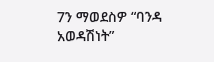7ን ማወደስዎ “ባንዳ አወዳሽነት”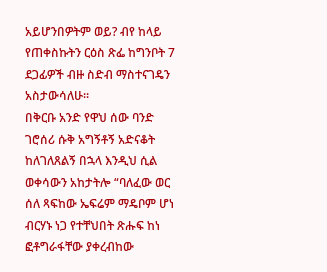አይሆንበዎትም ወይ? ብየ ከላይ የጠቀስኩትን ርዕስ ጽፌ ከግንቦት 7 ደጋፊዎች ብዙ ስድብ ማስተናገዴን አስታውሳለሁ።
በቅርቡ አንድ የዋህ ሰው ባንድ ገሮሰሪ ሱቅ አግኝቶኝ አድናቆት ከለገለጸልኝ በኋላ እንዲህ ሲል ወቀሳውን አከታትሎ “ባለፈው ወር ሰለ ጻፍከው ኤፍሬም ማዴቦም ሆነ ብርሃኑ ነጋ የተቸህበት ጽሑፍ ከነ ፎቶግራፋቸው ያቀረብከው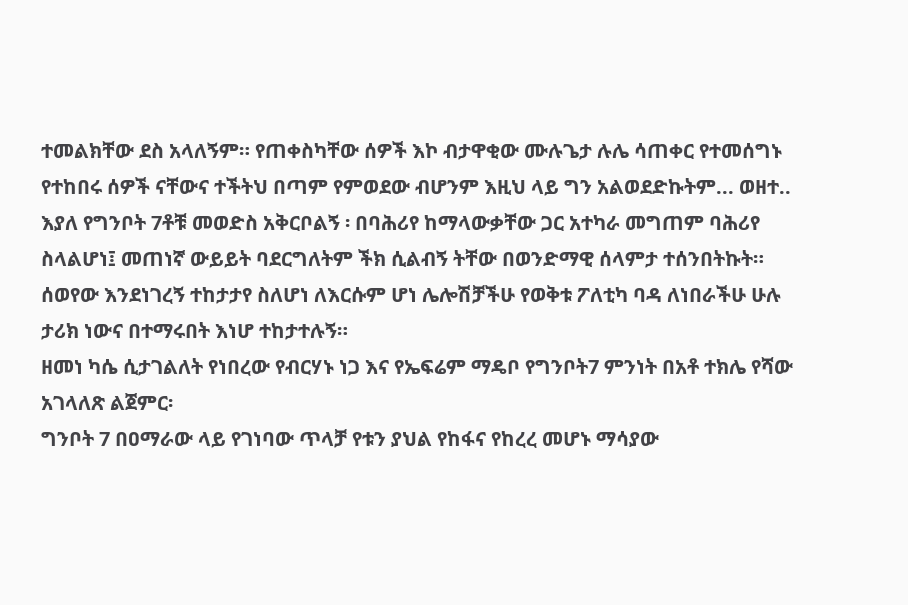ተመልክቸው ደስ አላለኝም። የጠቀስካቸው ሰዎች እኮ ብታዋቂው ሙሉጌታ ሉሌ ሳጠቀር የተመሰግኑ የተከበሩ ሰዎች ናቸውና ተችትህ በጣም የምወደው ብሆንም እዚህ ላይ ግን አልወደድኩትም... ወዘተ.. እያለ የግንቦት 7ቶቹ መወድስ አቅርቦልኝ ፡ በባሕሪየ ከማላውቃቸው ጋር አተካራ መግጠም ባሕሪየ ስላልሆነ፤ መጠነኛ ውይይት ባደርግለትም ችክ ሲልብኝ ትቸው በወንድማዊ ሰላምታ ተሰንበትኩት። ሰወየው እንደነገረኝ ተከታታየ ስለሆነ ለእርሱም ሆነ ሌሎሽቻችሁ የወቅቱ ፖለቲካ ባዳ ለነበራችሁ ሁሉ ታሪክ ነውና በተማሩበት እነሆ ተከታተሉኝ።
ዘመነ ካሴ ሲታገልለት የነበረው የብርሃኑ ነጋ እና የኤፍሬም ማዴቦ የግንቦት7 ምንነት በአቶ ተክሌ የሻው አገላለጽ ልጀምር፡
ግንቦት 7 በዐማራው ላይ የገነባው ጥላቻ የቱን ያህል የከፋና የከረረ መሆኑ ማሳያው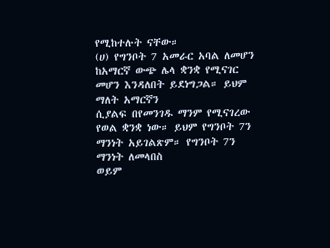የሚከተሉት ናቸው።
(ሀ) የግንቦት 7 አመራር አባል ለመሆን ከአማርኛ ውጭ ሌላ ቋንቋ የሚናገር መሆን እንዳለበት ይደነግጋል። ይህም ማለት አማርኛን
ሲያልፍ በየመንገዱ ማንም የሚናገረው የወል ቋንቋ ነው። ይህም የግንቦት 7ን ማንነት አይገልጽም። የግንቦት 7ን ማንነት ለመላበስ
ወይም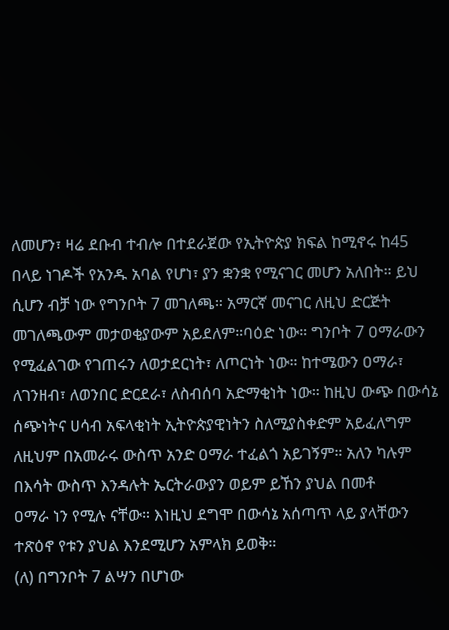ለመሆን፣ ዛሬ ደቡብ ተብሎ በተደራጀው የኢትዮጵያ ክፍል ከሚኖሩ ከ45 በላይ ነገዶች የአንዱ አባል የሆነ፣ ያን ቋንቋ የሚናገር መሆን አለበት። ይህ ሲሆን ብቻ ነው የግንቦት 7 መገለጫ። አማርኛ መናገር ለዚህ ድርጅት መገለጫውም መታወቂያውም አይደለም።ባዕድ ነው። ግንቦት 7 ዐማራውን የሚፈልገው የገጠሩን ለወታደርነት፣ ለጦርነት ነው። ከተሜውን ዐማራ፣ ለገንዘብ፣ ለወንበር ድርደራ፣ ለስብሰባ አድማቂነት ነው። ከዚህ ውጭ በውሳኔ ሰጭነትና ሀሳብ አፍላቂነት ኢትዮጵያዊነትን ስለሚያስቀድም አይፈለግም
ለዚህም በአመራሩ ውስጥ አንድ ዐማራ ተፈልጎ አይገኝም። አለን ካሉም በእሳት ውስጥ እንዳሉት ኤርትራውያን ወይም ይኸን ያህል በመቶ
ዐማራ ነን የሚሉ ናቸው። እነዚህ ደግሞ በውሳኔ አሰጣጥ ላይ ያላቸውን ተጽዕኖ የቱን ያህል እንደሚሆን አምላክ ይወቅ።
(ለ) በግንቦት 7 ልሣን በሆነው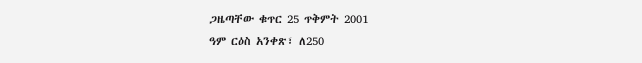ጋዜጣቸው ቁጥር 25 ጥቅምት 2001
ዓም ርዕስ አንቀጽ፣ ለ250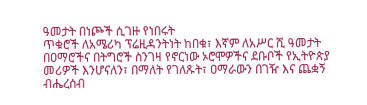ዓመታት በነጮች ሲገዙ የነበሩት
ጥቁሮች ለአሜሪካ ፕሬዚዳንትነት ከበቁ፣ እኛም ለአሥር ሺ ዓመታት በዐማሮችና በትግሮች ስንገዛ የኖርነው ኦሮሞዎችና ደቡቦች የኢትዮጵያ መሪዎች እንሆናለን፣ በማለት የገለጹት፣ ዐማራውን በገዥ እና ጨቋኝ ብሔረሰብ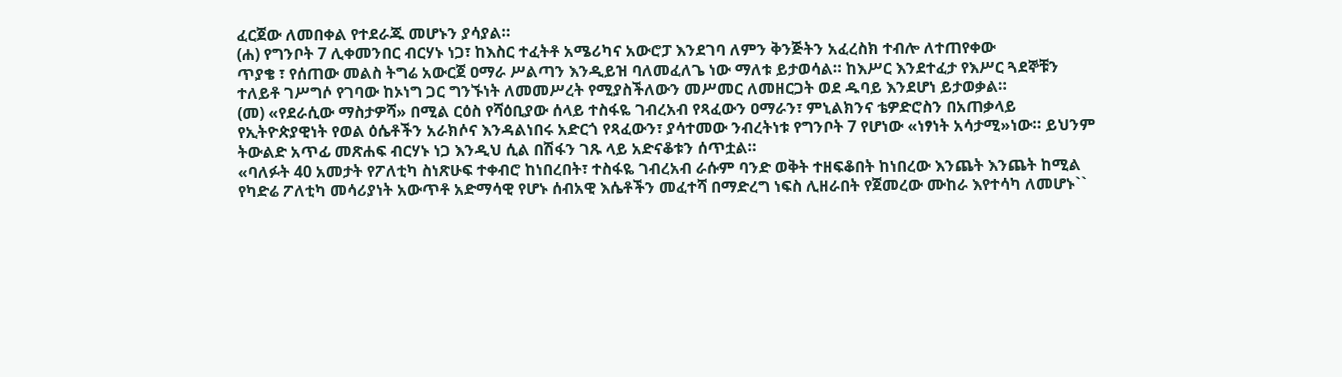ፈርጀው ለመበቀል የተደራጁ መሆኑን ያሳያል።
(ሐ) የግንቦት 7 ሊቀመንበር ብርሃኑ ነጋ፣ ከእስር ተፈትቶ አሜሪካና አውሮፓ እንደገባ ለምን ቅንጅትን አፈረስክ ተብሎ ለተጠየቀው
ጥያቄ ፣ የሰጠው መልስ ትግሬ አውርጀ ዐማራ ሥልጣን እንዲይዝ ባለመፈለጌ ነው ማለቱ ይታወሳል። ከእሥር እንደተፈታ የእሥር ጓደኞቹን ተለይቶ ገሥግሶ የገባው ከኦነግ ጋር ግንኙነት ለመመሥረት የሚያስችለውን መሥመር ለመዘርጋት ወደ ዱባይ እንደሆነ ይታወቃል።
(መ) «የደራሲው ማስታዎሻ» በሚል ርዕስ የሻዕቢያው ሰላይ ተስፋዬ ገብረአብ የጻፈውን ዐማራን፣ ምኒልክንና ቴዎድሮስን በአጠቃላይ
የኢትዮጵያዊነት የወል ዕሴቶችን አራክሶና እንዳልነበሩ አድርጎ የጻፈውን፣ ያሳተመው ንብረትነቱ የግንቦት 7 የሆነው «ነፃነት አሳታሚ»ነው። ይህንም ትውልድ አጥፊ መጽሐፍ ብርሃኑ ነጋ እንዲህ ሲል በሽፋን ገጹ ላይ አድናቆቱን ሰጥቷል።
«ባለፉት 40 አመታት የፖለቲካ ስነጽሁፍ ተቀብሮ ከነበረበት፣ ተስፋዬ ገብረአብ ራሱም ባንድ ወቅት ተዘፍቆበት ከነበረው እንጨት እንጨት ከሚል የካድሬ ፖለቲካ መሳሪያነት አውጥቶ አድማሳዊ የሆኑ ሰብአዊ እሴቶችን መፈተሻ በማድረግ ነፍስ ሊዘራበት የጀመረው ሙከራ እየተሳካ ለመሆኑ``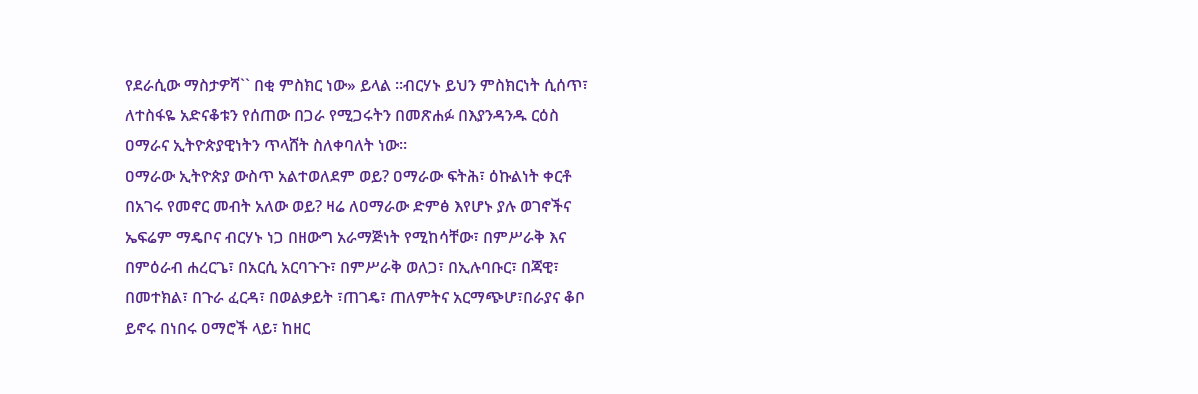የደራሲው ማስታዎሻ`` በቂ ምስክር ነው» ይላል ።ብርሃኑ ይህን ምስክርነት ሲሰጥ፣
ለተስፋዬ አድናቆቱን የሰጠው በጋራ የሚጋሩትን በመጽሐፉ በእያንዳንዱ ርዕስ ዐማራና ኢትዮጵያዊነትን ጥላሸት ስለቀባለት ነው።
ዐማራው ኢትዮጵያ ውስጥ አልተወለደም ወይ? ዐማራው ፍትሕ፣ ዕኩልነት ቀርቶ በአገሩ የመኖር መብት አለው ወይ? ዛሬ ለዐማራው ድምፅ እየሆኑ ያሉ ወገኖችና ኤፍሬም ማዴቦና ብርሃኑ ነጋ በዘውግ አራማጅነት የሚከሳቸው፣ በምሥራቅ እና በምዕራብ ሐረርጌ፣ በአርሲ አርባጉጉ፣ በምሥራቅ ወለጋ፣ በኢሉባቡር፣ በጃዊ፣ በመተክል፣ በጉራ ፈርዳ፣ በወልቃይት ፣ጠገዴ፣ ጠለምትና አርማጭሆ፣በራያና ቆቦ ይኖሩ በነበሩ ዐማሮች ላይ፣ ከዘር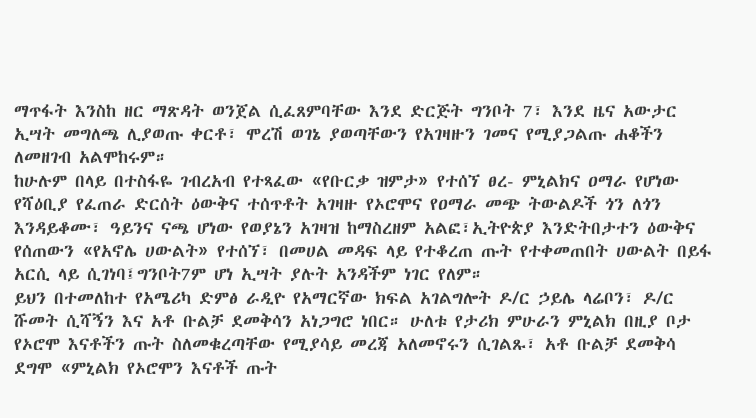ማጥፋት እንስከ ዘር ማጽዳት ወንጀል ሲፈጸምባቸው እንደ ድርጅት ግንቦት 7፣ እንደ ዜና አውታር ኢሣት መግለጫ ሊያወጡ ቀርቶ፣ ሞረሽ ወገኔ ያወጣቸውን የአገዛዙን ገመና የሚያጋልጡ ሐቆችን ለመዘገብ አልሞከሩም።
ከሁሉም በላይ በተስፋዬ ገብረአብ የተጻፈው «የቡርቃ ዝምታ» የተሰኘ ፀረ- ምኒልክና ዐማራ የሆነው የሻዕቢያ የፈጠራ ድርሰት ዕውቅና ተሰጥቶት አገዛዙ የኦሮሞና የዐማራ መጭ ትውልዶች ጎን ለጎን እንዳይቆሙ፣ ዓይንና ናጫ ሆነው የወያኔን አገዛዝ ከማስረዘም አልፎ፣ኢትዮጵያ እንድትበታተን ዕውቅና የሰጠውን «የአኖሌ ሀውልት» የተሰኘ፣ በመሀል መዳፍ ላይ የተቆረጠ ጡት የተቀመጠበት ሀውልት በይፋ አርሲ ላይ ሲገነባ፤ግንቦት7ም ሆነ ኢሣት ያሉት አንዳችም ነገር የለም።
ይህን በተመለከተ የአሜሪካ ድምፅ ራዲዮ የአማርኛው ክፍል አገልግሎት ዶ/ር ኃይሌ ላሬቦን፣ ዶ/ር ሹመት ሲሻኝን እና አቶ ቡልቻ ደመቅሳን አነጋግሮ ነበር። ሁለቱ የታሪክ ምሁራን ምኒልክ በዚያ ቦታ የኦሮሞ እናቶችን ጡት ስለመቁረጣቸው የሚያሳይ መረጃ አለመኖሩን ሲገልጹ፣ አቶ ቡልቻ ደመቅሳ ደግሞ «ምኒልክ የኦሮሞን እናቶች ጡት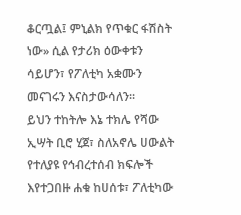ቆርጧል፤ ምኒልክ የጥቁር ፋሽስት ነው» ሲል የታሪክ ዕውቀቱን ሳይሆን፣ የፖለቲካ አቋሙን መናገሩን እናስታውሳለን።
ይህን ተከትሎ እኔ ተክሌ የሻው ኢሣት ቢሮ ሂጀ፣ ስለአኖሌ ሀውልት የተለያዩ የኅብረተሰብ ክፍሎች እየተጋበዙ ሐቁ ከሀሰቱ፣ ፖለቲካው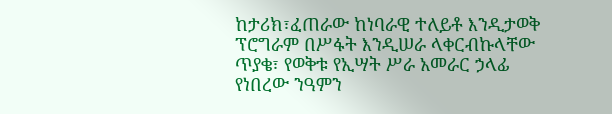ከታሪክ፣ፈጠራው ከነባራዊ ተለይቶ እንዲታወቅ ፕሮግራም በሥፋት እንዲሠራ ላቀርብኩላቸው ጥያቄ፣ የወቅቱ የኢሣት ሥራ አመራር ኃላፊ የነበረው ንዓምን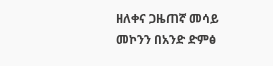ዘለቀና ጋዜጠኛ መሳይ መኮንን በአንድ ድምፅ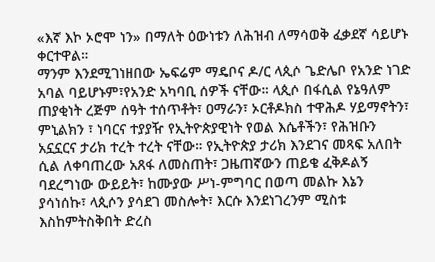«እኛ እኮ ኦሮሞ ነን» በማለት ዕውነቱን ለሕዝብ ለማሳወቅ ፈቃደኛ ሳይሆኑ ቀርተዋል።
ማንም እንደሚገነዘበው ኤፍሬም ማዴቦና ዶ/ር ላጲሶ ጌድሌቦ የአንድ ነገድ አባል ባይሆኑም፣የአንድ አካባቢ ሰዎች ናቸው። ላጲሶ በፋሲል የኔዓለም
ጠያቂነት ረጅም ሰዓት ተሰጥቶት፣ ዐማራን፣ ኦርቶዶክስ ተዋሕዶ ሃይማኖትን፣ ምኒልክን ፣ ነባርና ተያያዥ የኢትዮጵያዊነት የወል እሴቶችን፣ የሕዝቡን አኗኗርና ታሪክ ተረት ተረት ናቸው። የኢትዮጵያ ታሪክ እንደገና መጻፍ አለበት ሲል ለቀባጠረው አጸፋ ለመስጠት፣ ጋዜጠኛውን ጠይቄ ፈቅዶልኝ ባደረግነው ውይይት፣ ከሙያው ሥነ-ምግባር በወጣ መልኩ እኔን ያሳነሰኩ፣ ላጲሶን ያሳደገ መስሎት፣ እርሱ እንደነገረንም ሚስቱ እስከምትስቅበት ድረስ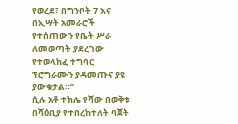የወረደ፣ በግንቦት 7 እና በኢሣት አመራሮች የተሰጠውን የቤት ሥራ ለመወጣት ያደረገው የተወላከፈ ተግባር ፕሮግራሙን ያዳመጡና ያዩ ያውቁታል።”
ሲሉ አቶ ተክሌ የሻው በወቅቱ በሻዕቢያ የተበረከተለት ባጀት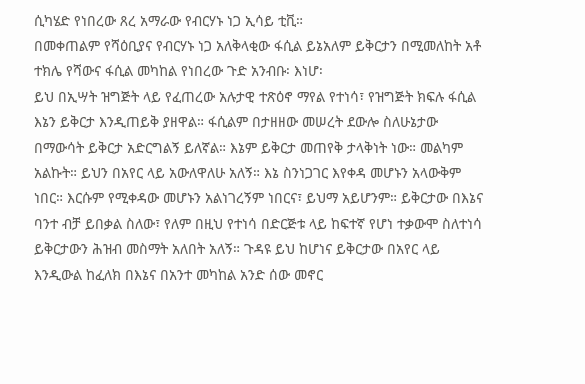ሲካሄድ የነበረው ጸረ አማራው የብርሃኑ ነጋ ኢሳይ ቲቪ።
በመቀጠልም የሻዕቢያና የብርሃኑ ነጋ አለቅላቂው ፋሲል ይኔአለም ይቅርታን በሚመለከት አቶ ተክሌ የሻውና ፋሲል መካከል የነበረው ጉድ አንብቡ፡ እነሆ፡
ይህ በኢሣት ዝግጅት ላይ የፈጠረው አሉታዊ ተጽዕኖ ማየል የተነሳ፣ የዝግጅት ክፍሉ ፋሲል እኔን ይቅርታ እንዲጠይቅ ያዘዋል። ፋሲልም በታዘዘው መሠረት ደውሎ ስለሁኔታው በማውሳት ይቅርታ አድርግልኝ ይለኛል። እኔም ይቅርታ መጠየቅ ታላቅነት ነው። መልካም አልኩት። ይህን በአየር ላይ አውለዋለሁ አለኝ። እኔ ስንነጋገር እየቀዳ መሆኑን አላውቅም ነበር። እርሱም የሚቀዳው መሆኑን አልነገረኝም ነበርና፣ ይህማ አይሆንም። ይቅርታው በእኔና ባንተ ብቻ ይበቃል ስለው፣ የለም በዚህ የተነሳ በድርጅቱ ላይ ከፍተኛ የሆነ ተቃውሞ ስለተነሳ ይቅርታውን ሕዝብ መስማት አለበት አለኝ። ጉዳዩ ይህ ከሆነና ይቅርታው በአየር ላይ እንዲውል ከፈለክ በእኔና በአንተ መካከል አንድ ሰው መኖር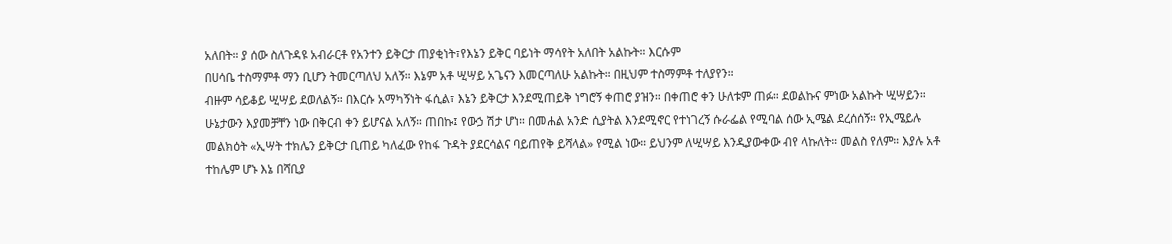አለበት። ያ ሰው ስለጉዳዩ አብራርቶ የአንተን ይቅርታ ጠያቂነት፣የእኔን ይቅር ባይነት ማሳየት አለበት አልኩት። እርሱም
በሀሳቤ ተስማምቶ ማን ቢሆን ትመርጣለህ አለኝ። እኔም አቶ ሢሣይ አጌናን እመርጣለሁ አልኩት። በዚህም ተስማምቶ ተለያየን።
ብዙም ሳይቆይ ሢሣይ ደወለልኝ። በእርሱ አማካኝነት ፋሲል፣ እኔን ይቅርታ እንደሚጠይቅ ነግሮኝ ቀጠሮ ያዝን። በቀጠሮ ቀን ሁለቱም ጠፉ። ደወልኩና ምነው አልኩት ሢሣይን። ሁኔታውን እያመቻቸን ነው በቅርብ ቀን ይሆናል አለኝ። ጠበኩ፤ የውኃ ሽታ ሆነ። በመሐል አንድ ሲያትል እንደሚኖር የተነገረኝ ሱራፌል የሚባል ሰው ኢሜል ደረሰሰኝ። የኢሜይሉ መልክዕት «ኢሣት ተክሌን ይቅርታ ቢጠይ ካለፈው የከፋ ጉዳት ያደርሳልና ባይጠየቅ ይሻላል» የሚል ነው። ይህንም ለሢሣይ እንዲያውቀው ብየ ላኩለት። መልስ የለም። እያሉ አቶ ተከሌም ሆኑ እኔ በሻቢያ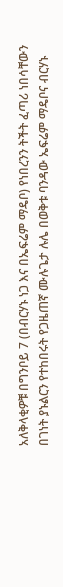አለቅላቂዎቹ በግንቦይ 7 (በብርሃኑ ነጋ እና በኤፍሬም ማዴቦ) የነበረንን ትችት ፈጣሪ ነበሳቸውን በገነት ያኑልርን የተከበሩት የጋዜጠኛ ሙሉጌታ ሉሌ በወቅቱ ባንዳው ኤፍሬም ማዴቦና ብርሃኑ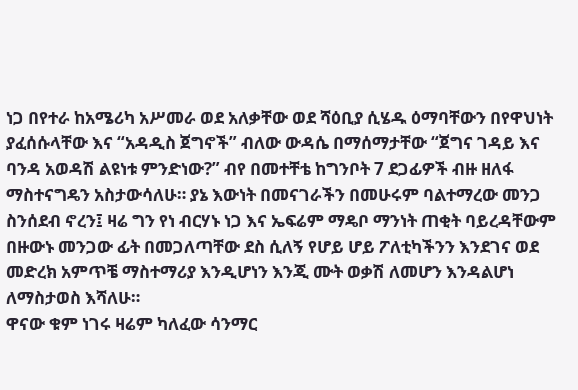ነጋ በየተራ ከአሜሪካ አሥመራ ወደ አለቃቸው ወደ ሻዕቢያ ሲሄዱ ዕማባቸውን በየዋህነት ያፈሰሱላቸው እና “አዳዲስ ጀግኖች” ብለው ውዳሴ በማሰማታቸው “ጀግና ገዳይ እና ባንዳ አወዳሽ ልዩነቱ ምንድነው?” ብየ በመተቸቴ ከግንቦት 7 ደጋፊዎች ብዙ ዘለፋ ማስተናግዴን አስታውሳለሁ። ያኔ እውነት በመናገራችን በመሁሩም ባልተማረው መንጋ ስንሰደብ ኖረን፤ ዛሬ ግን የነ ብርሃኑ ነጋ እና ኤፍሬም ማዴቦ ማንነት ጠቂት ባይረዳቸውም በዙውኑ መንጋው ፊት በመጋለጣቸው ደስ ሲለኝ የሆይ ሆይ ፖለቲካችንን እንደገና ወደ መድረክ አምጥቼ ማስተማሪያ እንዲሆነን እንጂ ሙት ወቃሽ ለመሆን እንዳልሆነ ለማስታወስ እሻለሁ።
ዋናው ቁም ነገሩ ዛሬም ካለፈው ሳንማር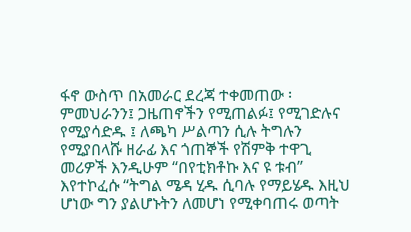ፋኖ ውስጥ በአመራር ደረጃ ተቀመጠው ፡ ምመህራንን፤ ጋዜጠኖችን የሚጠልፉ፤ የሚገድሉና የሚያሳድዱ ፤ ለጫካ ሥልጣን ሲሉ ትግሉን የሚያበላሹ ዘራፊ እና ጎጠኞች የሽምቅ ተዋጊ መሪዎች እንዲሁም “በየቲክቶኩ እና ዩ ቱብ” እየተኮፈሱ “ትግል ሜዳ ሂዱ ሲባሉ የማይሄዱ እዚህ ሆነው ግን ያልሆኑትን ለመሆነ የሚቀባጠሩ ወጣት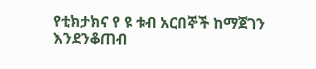የቲክታክና የ ዩ ቱብ አርበኞች ከማጀገን እንደንቆጠብ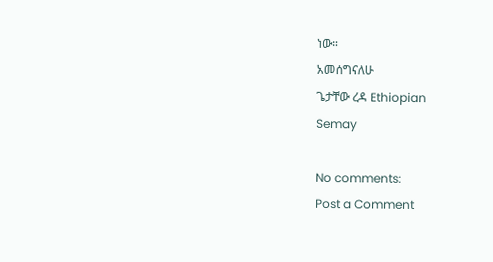ነው።
አመሰግናለሁ
ጌታቸው ረዳ Ethiopian
Semay

No comments:
Post a Comment